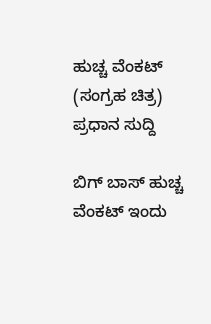ಹುಚ್ಚ ವೆಂಕಟ್ (ಸಂಗ್ರಹ ಚಿತ್ರ)
ಪ್ರಧಾನ ಸುದ್ದಿ

ಬಿಗ್ ಬಾಸ್ ಹುಚ್ಚ ವೆಂಕಟ್ ಇಂದು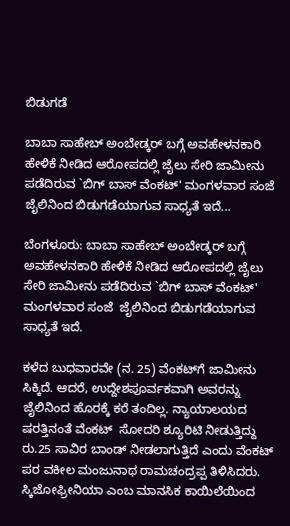ಬಿಡುಗಡೆ

ಬಾಬಾ ಸಾಹೇಬ್ ಅಂಬೇಡ್ಕರ್ ಬಗ್ಗೆ ಅವಹೇಳನಕಾರಿ ಹೇಳಿಕೆ ನೀಡಿದ ಆರೋಪದಲ್ಲಿ ಜೈಲು ಸೇರಿ ಜಾಮೀನು ಪಡೆದಿರುವ `ಬಿಗ್ ಬಾಸ್ ವೆಂಕಟ್' ಮಂಗಳವಾರ ಸಂಜೆ ಜೈಲಿನಿಂದ ಬಿಡುಗಡೆಯಾಗುವ ಸಾಧ್ಯತೆ ಇದೆ...

ಬೆಂಗಳೂರು: ಬಾಬಾ ಸಾಹೇಬ್ ಅಂಬೇಡ್ಕರ್ ಬಗ್ಗೆ ಅವಹೇಳನಕಾರಿ ಹೇಳಿಕೆ ನೀಡಿದ ಆರೋಪದಲ್ಲಿ ಜೈಲು ಸೇರಿ ಜಾಮೀನು ಪಡೆದಿರುವ `ಬಿಗ್ ಬಾಸ್ ವೆಂಕಟ್' ಮಂಗಳವಾರ ಸಂಜೆ  ಜೈಲಿನಿಂದ ಬಿಡುಗಡೆಯಾಗುವ ಸಾಧ್ಯತೆ ಇದೆ.

ಕಳೆದ ಬುಧವಾರವೇ (ನ. 25) ವೆಂಕಟ್‍ಗೆ ಜಾಮೀನು ಸಿಕ್ಕಿದೆ. ಆದರೆ, ಉದ್ದೇಶಪೂರ್ವಕವಾಗಿ ಅವರನ್ನು ಜೈಲಿನಿಂದ ಹೊರಕ್ಕೆ ಕರೆ ತಂದಿಲ್ಲ. ನ್ಯಾಯಾಲಯದ ಷರತ್ತಿನಂತೆ ವೆಂಕಟ್  ಸೋದರಿ ಶ್ಯೂರಿಟಿ ನೀಡುತ್ತಿದ್ದು ರು.25 ಸಾವಿರ ಬಾಂಡ್ ನೀಡಲಾಗುತ್ತಿದೆ ಎಂದು ವೆಂಕಟ್ ಪರ ವಕೀಲ ಮಂಜುನಾಥ ರಾಮಚಂದ್ರಪ್ಪ ತಿಳಿಸಿದರು. ಸ್ಕಿಜೋಫ್ರೀನಿಯಾ ಎಂಬ ಮಾನಸಿಕ ಕಾಯಿಲೆಯಿಂದ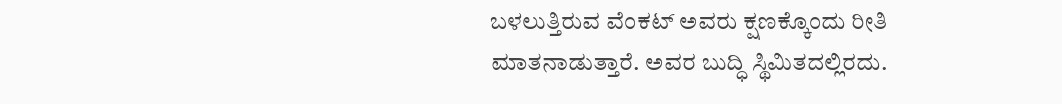ಬಳಲುತ್ತಿರುವ ವೆಂಕಟ್ ಅವರು ಕ್ಷಣಕ್ಕೊಂದು ರೀತಿ ಮಾತನಾಡುತ್ತಾರೆ. ಅವರ ಬುದ್ಧಿ ಸ್ಥಿಮಿತದಲ್ಲಿರದು.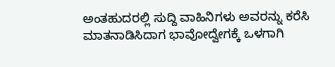ಅಂತಹುದರಲ್ಲಿ ಸುದ್ದಿ ವಾಹಿನಿಗಳು ಅವರನ್ನು ಕರೆಸಿ ಮಾತನಾಡಿಸಿದಾಗ ಭಾವೋದ್ವೇಗಕ್ಕೆ ಒಳಗಾಗಿ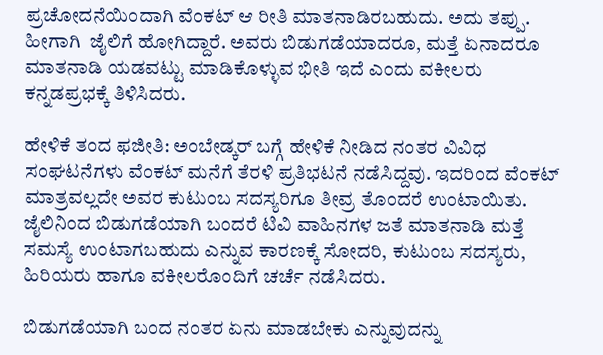ಪ್ರಚೋದನೆಯಿಂದಾಗಿ ವೆಂಕಟ್ ಆ ರೀತಿ ಮಾತನಾಡಿರಬಹುದು. ಅದು ತಪ್ಪು. ಹೀಗಾಗಿ  ಜೈಲಿಗೆ ಹೋಗಿದ್ದಾರೆ. ಅವರು ಬಿಡುಗಡೆಯಾದರೂ, ಮತ್ತೆ ಏನಾದರೂ ಮಾತನಾಡಿ ಯಡವಟ್ಟು ಮಾಡಿಕೊಳ್ಳುವ ಭೀತಿ ಇದೆ ಎಂದು ವಕೀಲರು ಕನ್ನಡಪ್ರಭಕ್ಕೆ ತಿಳಿಸಿದರು.

ಹೇಳಿಕೆ ತಂದ ಫಜೀತಿ: ಅಂಬೇಡ್ಕರ್ ಬಗ್ಗೆ ಹೇಳಿಕೆ ನೀಡಿದ ನಂತರ ವಿವಿಧ ಸಂಘಟನೆಗಳು ವೆಂಕಟ್ ಮನೆಗೆ ತೆರಳಿ ಪ್ರತಿಭಟನೆ ನಡೆಸಿದ್ದವು. ಇದರಿಂದ ವೆಂಕಟ್ ಮಾತ್ರವಲ್ಲದೇ ಅವರ ಕುಟುಂಬ ಸದಸ್ಯರಿಗೂ ತೀವ್ರ ತೊಂದರೆ ಉಂಟಾಯಿತು. ಜೈಲಿನಿಂದ ಬಿಡುಗಡೆಯಾಗಿ ಬಂದರೆ ಟಿವಿ ವಾಹಿನಗಳ ಜತೆ ಮಾತನಾಡಿ ಮತ್ತೆ ಸಮಸ್ಯೆ ಉಂಟಾಗಬಹುದು ಎನ್ನುವ ಕಾರಣಕ್ಕೆ ಸೋದರಿ, ಕುಟುಂಬ ಸದಸ್ಯರು, ಹಿರಿಯರು ಹಾಗೂ ವಕೀಲರೊಂದಿಗೆ ಚರ್ಚೆ ನಡೆಸಿದರು.

ಬಿಡುಗಡೆಯಾಗಿ ಬಂದ ನಂತರ ಏನು ಮಾಡಬೇಕು ಎನ್ನುವುದನ್ನು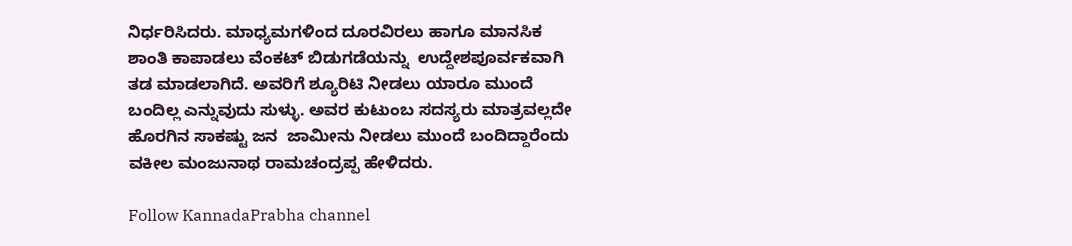ನಿರ್ಧರಿಸಿದರು. ಮಾಧ್ಯಮಗಳಿಂದ ದೂರವಿರಲು ಹಾಗೂ ಮಾನಸಿಕ ಶಾಂತಿ ಕಾಪಾಡಲು ವೆಂಕಟ್ ಬಿಡುಗಡೆಯನ್ನು  ಉದ್ದೇಶಪೂರ್ವಕವಾಗಿ ತಡ ಮಾಡಲಾಗಿದೆ. ಅವರಿಗೆ ಶ್ಯೂರಿಟಿ ನೀಡಲು ಯಾರೂ ಮುಂದೆ ಬಂದಿಲ್ಲ ಎನ್ನುವುದು ಸುಳ್ಳು. ಅವರ ಕುಟುಂಬ ಸದಸ್ಯರು ಮಾತ್ರವಲ್ಲದೇ ಹೊರಗಿನ ಸಾಕಷ್ಟು ಜನ  ಜಾಮೀನು ನೀಡಲು ಮುಂದೆ ಬಂದಿದ್ದಾರೆಂದು ವಕೀಲ ಮಂಜುನಾಥ ರಾಮಚಂದ್ರಪ್ಪ ಹೇಳಿದರು.

Follow KannadaPrabha channel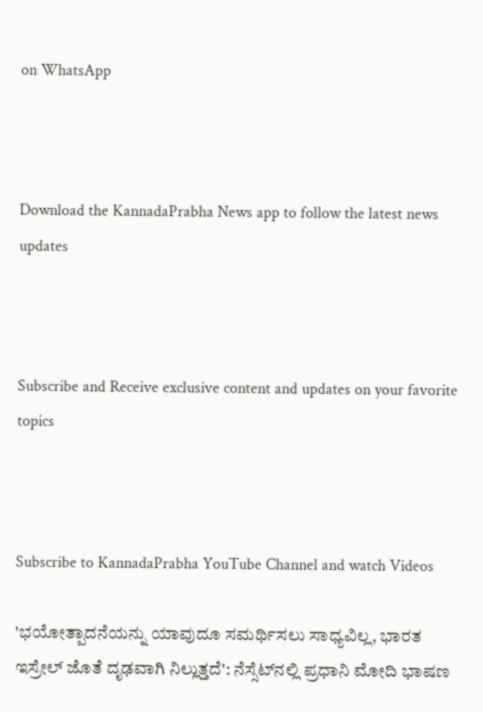on WhatsApp



Download the KannadaPrabha News app to follow the latest news updates



Subscribe and Receive exclusive content and updates on your favorite topics



Subscribe to KannadaPrabha YouTube Channel and watch Videos

'ಭಯೋತ್ಪಾದನೆಯನ್ನು ಯಾವುದೂ ಸಮರ್ಥಿಸಲು ಸಾಧ್ಯವಿಲ್ಲ, ಭಾರತ ಇಸ್ರೇಲ್ ಜೊತೆ ದೃಢವಾಗಿ ನಿಲ್ಲುತ್ತದೆ': ನೆಸ್ಸೆಟ್‌ನಲ್ಲಿ ಪ್ರಧಾನಿ ಮೋದಿ ಭಾಷಣ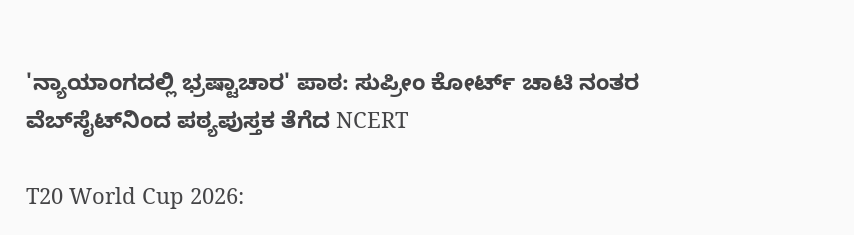'ನ್ಯಾಯಾಂಗದಲ್ಲಿ ಭ್ರಷ್ಟಾಚಾರ' ಪಾಠ: ಸುಪ್ರೀಂ ಕೋರ್ಟ್ ಚಾಟಿ ನಂತರ ವೆಬ್‌ಸೈಟ್‌ನಿಂದ ಪಠ್ಯಪುಸ್ತಕ ತೆಗೆದ NCERT

T20 World Cup 2026: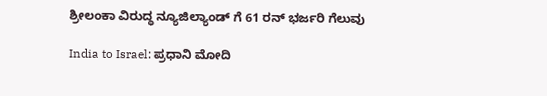ಶ್ರೀಲಂಕಾ ವಿರುದ್ಧ ನ್ಯೂಜಿಲ್ಯಾಂಡ್ ಗೆ 61 ರನ್ ಭರ್ಜರಿ ಗೆಲುವು

India to Israel: ಪ್ರಧಾನಿ ಮೋದಿ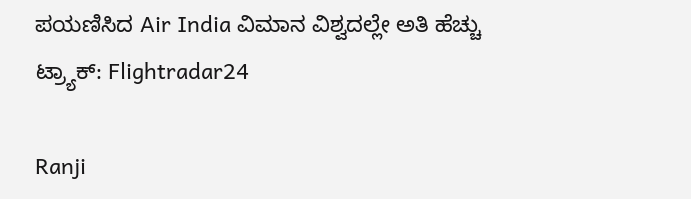ಪಯಣಿಸಿದ Air India ವಿಮಾನ ವಿಶ್ವದಲ್ಲೇ ಅತಿ ಹೆಚ್ಚು ಟ್ರ್ಯಾಕ್: Flightradar24

Ranji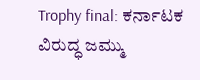Trophy final: ಕರ್ನಾಟಕ ವಿರುದ್ಧ ಜಮ್ಮು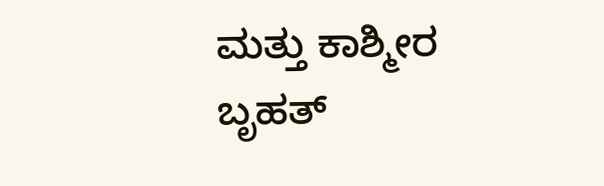ಮತ್ತು ಕಾಶ್ಮೀರ ಬೃಹತ್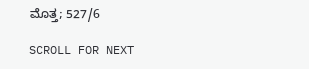ಮೊತ್ತ; 527/6

SCROLL FOR NEXT